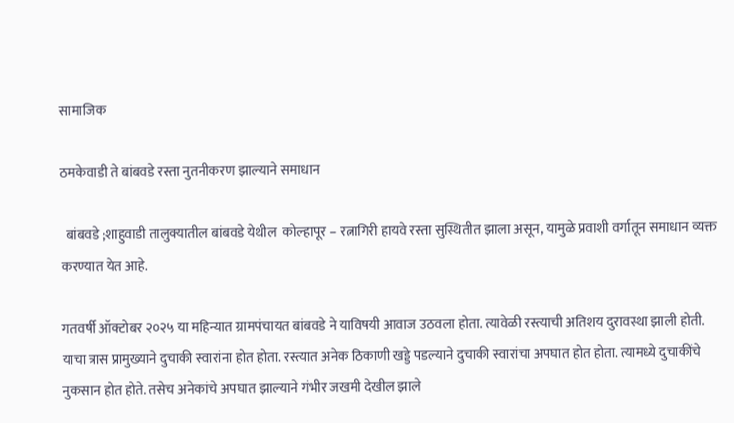सामाजिक

ठमकेवाडी ते बांबवडे रस्ता नुतनीकरण झाल्याने समाधान

  बांबवडे ;शाहुवाडी तालुक्यातील बांबवडे येथील  कोल्हापूर – रत्नागिरी हायवे रस्ता सुस्थितीत झाला असून, यामुळे प्रवाशी वर्गातून समाधान व्यक्त करण्यात येत आहे.

गतवर्षी ऑक्टोबर २०२५ या महिन्यात ग्रामपंचायत बांबवडे ने याविषयी आवाज उठवला होता. त्यावेळी रस्त्याची अतिशय दुरावस्था झाली होती. याचा त्रास प्रामुख्याने दुचाकी स्वारांना होत होता. रस्त्यात अनेक ठिकाणी खड्डे पडल्याने दुचाकी स्वारांचा अपघात होत होता. त्यामध्ये दुचाकींचे नुकसान होत होते. तसेच अनेकांचे अपघात झाल्याने गंभीर जखमी देखील झाले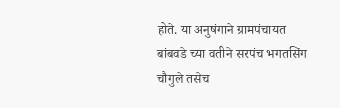होते. या अनुषंगाने ग्रामपंचायत बांबवडे च्या वतीने सरपंच भगतसिंग चौगुले तसेच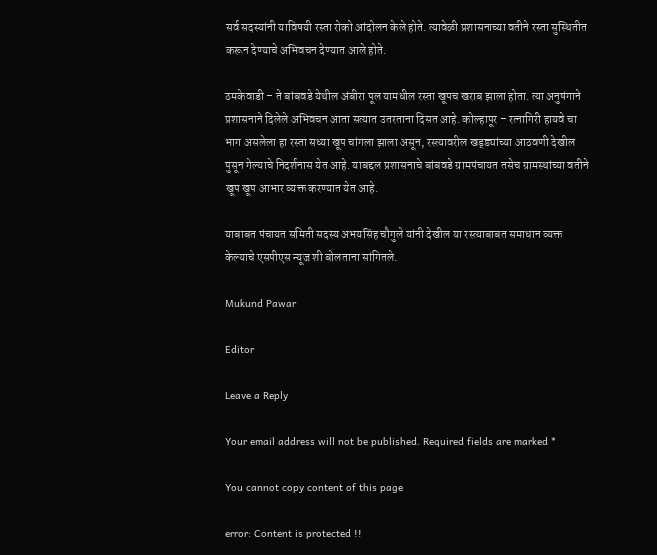सर्व सदस्यांनी याविषयी रस्ता रोको आंदोलन केले होते. त्यावेळी प्रशासनाच्या वतीने रस्ता सुस्थितीत करून देण्याचे अभिवचन देण्यात आले होते.

ठमकेवाडी – ते बांबवडे येथील अंबीरा पूल यामधील रस्ता खूपच खराब झाला होता. त्या अनुषंगाने प्रशासनाने दिलेले अभिवचन आता सत्यात उतरताना दिसत आहे. कोल्हापूर – रत्नागिरी हायवे चा भाग असलेला हा रस्ता सध्या खूप चांगला झाला असून, रस्त्यावरील खड्ड्यांच्या आठवणी देखील पुसून गेल्याचे निदर्शनास येत आहे. याबद्दल प्रशासनाचे बांबवडे ग्रामपंचायत तसेच ग्रामस्थांच्या वतीने खूप खूप आभार व्यक्त करण्यात येत आहे.

याबाबत पंचायत समिती सदस्य अभयसिंह चौगुले यांनी देखील या रस्त्याबाबत समाधान व्यक्त केल्याचे एसपीएस न्यूज शी बोलताना सांगितले.

Mukund Pawar

Editor

Leave a Reply

Your email address will not be published. Required fields are marked *

You cannot copy content of this page

error: Content is protected !!